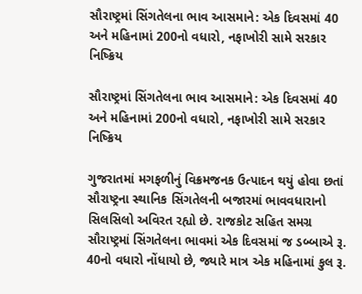સૌરાષ્ટ્રમાં સિંગતેલના ભાવ આસમાને: એક દિવસમાં 40 અને મહિનામાં 200નો વધારો, નફાખોરી સામે સરકાર નિષ્ક્રિય

સૌરાષ્ટ્રમાં સિંગતેલના ભાવ આસમાને: એક દિવસમાં 40 અને મહિનામાં 200નો વધારો, નફાખોરી સામે સરકાર નિષ્ક્રિય

ગુજરાતમાં મગફળીનું વિક્રમજનક ઉત્પાદન થયું હોવા છતાં સૌરાષ્ટ્રના સ્થાનિક સિંગતેલની બજારમાં ભાવવધારાનો સિલસિલો અવિરત રહ્યો છે. રાજકોટ સહિત સમગ્ર સૌરાષ્ટ્રમાં સિંગતેલના ભાવમાં એક દિવસમાં જ ડબ્બાએ રૂ. 40નો વધારો નોંધાયો છે, જ્યારે માત્ર એક મહિનામાં કુલ રૂ.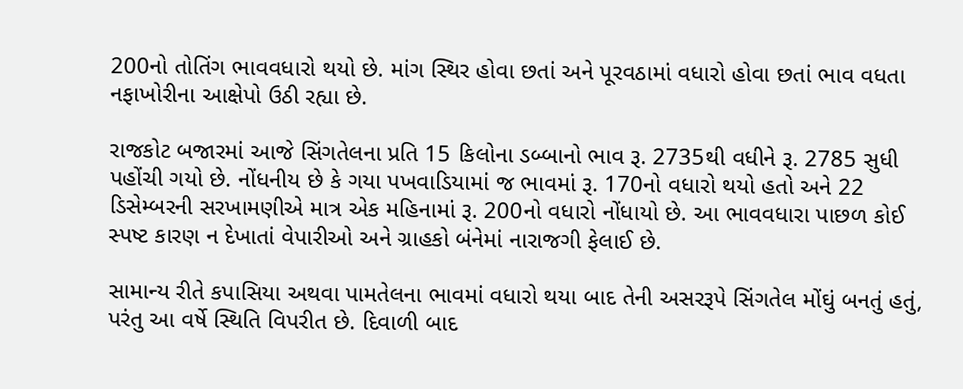200નો તોતિંગ ભાવવધારો થયો છે. માંગ સ્થિર હોવા છતાં અને પૂરવઠામાં વધારો હોવા છતાં ભાવ વધતા નફાખોરીના આક્ષેપો ઉઠી રહ્યા છે.

રાજકોટ બજારમાં આજે સિંગતેલના પ્રતિ 15 કિલોના ડબ્બાનો ભાવ રૂ. 2735થી વધીને રૂ. 2785 સુધી પહોંચી ગયો છે. નોંધનીય છે કે ગયા પખવાડિયામાં જ ભાવમાં રૂ. 170નો વધારો થયો હતો અને 22 ડિસેમ્બરની સરખામણીએ માત્ર એક મહિનામાં રૂ. 200નો વધારો નોંધાયો છે. આ ભાવવધારા પાછળ કોઈ સ્પષ્ટ કારણ ન દેખાતાં વેપારીઓ અને ગ્રાહકો બંનેમાં નારાજગી ફેલાઈ છે.

સામાન્ય રીતે કપાસિયા અથવા પામતેલના ભાવમાં વધારો થયા બાદ તેની અસરરૂપે સિંગતેલ મોંઘું બનતું હતું, પરંતુ આ વર્ષે સ્થિતિ વિપરીત છે. દિવાળી બાદ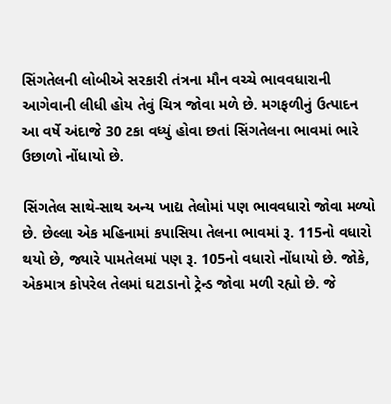સિંગતેલની લોબીએ સરકારી તંત્રના મૌન વચ્ચે ભાવવધારાની આગેવાની લીધી હોય તેવું ચિત્ર જોવા મળે છે. મગફળીનું ઉત્પાદન આ વર્ષે અંદાજે 30 ટકા વધ્યું હોવા છતાં સિંગતેલના ભાવમાં ભારે ઉછાળો નોંધાયો છે.

સિંગતેલ સાથે-સાથ અન્ય ખાદ્ય તેલોમાં પણ ભાવવધારો જોવા મળ્યો છે. છેલ્લા એક મહિનામાં કપાસિયા તેલના ભાવમાં રૂ. 115નો વધારો થયો છે, જ્યારે પામતેલમાં પણ રૂ. 105નો વધારો નોંધાયો છે. જોકે, એકમાત્ર કોપરેલ તેલમાં ઘટાડાનો ટ્રેન્ડ જોવા મળી રહ્યો છે. જે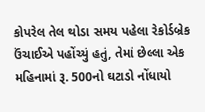કોપરેલ તેલ થોડા સમય પહેલા રેકોર્ડબ્રેક ઉંચાઈએ પહોંચ્યું હતું, તેમાં છેલ્લા એક મહિનામાં રૂ. 500નો ઘટાડો નોંધાયો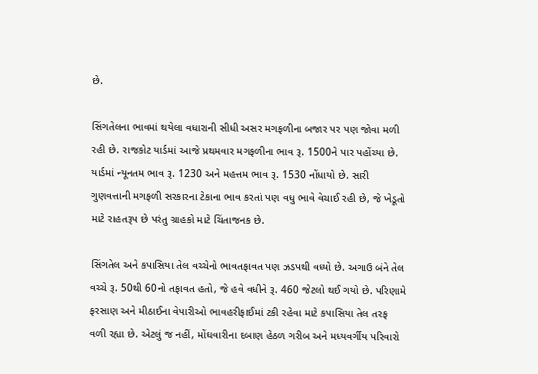છે.

સિંગતેલના ભાવમાં થયેલા વધારાની સીધી અસર મગફળીના બજાર પર પણ જોવા મળી રહી છે. રાજકોટ યાર્ડમાં આજે પ્રથમવાર મગફળીના ભાવ રૂ. 1500ને પાર પહોંચ્યા છે. યાર્ડમાં ન્યૂનતમ ભાવ રૂ. 1230 અને મહત્તમ ભાવ રૂ. 1530 નોંધાયો છે. સારી ગુણવત્તાની મગફળી સરકારના ટેકાના ભાવ કરતાં પણ વધુ ભાવે વેચાઈ રહી છે, જે ખેડૂતો માટે રાહતરૂપ છે પરંતુ ગ્રાહકો માટે ચિંતાજનક છે.

સિંગતેલ અને કપાસિયા તેલ વચ્ચેનો ભાવતફાવત પણ ઝડપથી વધ્યો છે. અગાઉ બંને તેલ વચ્ચે રૂ. 50થી 60નો તફાવત હતો, જે હવે વધીને રૂ. 460 જેટલો થઈ ગયો છે. પરિણામે ફરસાણ અને મીઠાઈના વેપારીઓ ભાવહરીફાઈમાં ટકી રહેવા માટે કપાસિયા તેલ તરફ વળી રહ્યા છે. એટલું જ નહીં, મોંઘવારીના દબાણ હેઠળ ગરીબ અને મધ્યવર્ગીય પરિવારો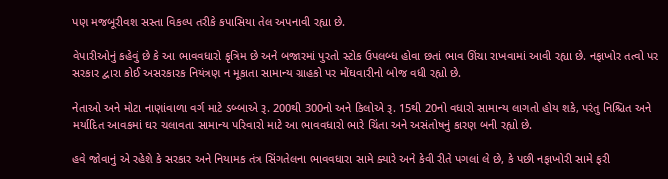પણ મજબૂરીવશ સસ્તા વિકલ્પ તરીકે કપાસિયા તેલ અપનાવી રહ્યા છે.

વેપારીઓનું કહેવું છે કે આ ભાવવધારો કૃત્રિમ છે અને બજારમાં પુરતો સ્ટોક ઉપલબ્ધ હોવા છતાં ભાવ ઊંચા રાખવામાં આવી રહ્યા છે. નફાખોર તત્વો પર સરકાર દ્વારા કોઈ અસરકારક નિયંત્રણ ન મૂકાતા સામાન્ય ગ્રાહકો પર મોંઘવારીનો બોજ વધી રહ્યો છે.

નેતાઓ અને મોટા નાણાંવાળા વર્ગ માટે ડબ્બાએ રૂ. 200થી 300નો અને કિલોએ રૂ. 15થી 20નો વધારો સામાન્ય લાગતો હોય શકે, પરંતુ નિશ્ચિત અને મર્યાદિત આવકમાં ઘર ચલાવતા સામાન્ય પરિવારો માટે આ ભાવવધારો ભારે ચિંતા અને અસંતોષનું કારણ બની રહ્યો છે.

હવે જોવાનું એ રહેશે કે સરકાર અને નિયામક તંત્ર સિંગતેલના ભાવવધારા સામે ક્યારે અને કેવી રીતે પગલાં લે છે, કે પછી નફાખોરી સામે ફરી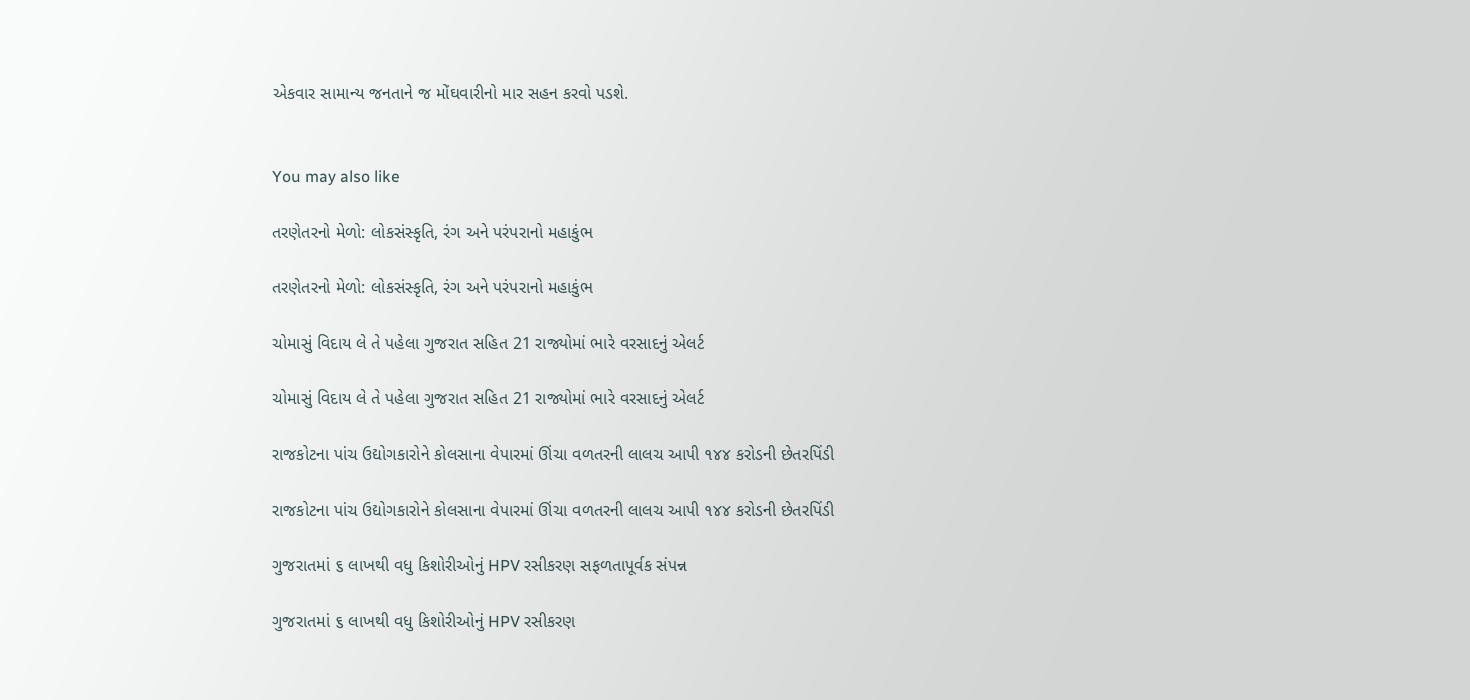એકવાર સામાન્ય જનતાને જ મોંઘવારીનો માર સહન કરવો પડશે.


You may also like

તરણેતરનો મેળો: લોકસંસ્કૃતિ, રંગ અને પરંપરાનો મહાકુંભ

તરણેતરનો મેળો: લોકસંસ્કૃતિ, રંગ અને પરંપરાનો મહાકુંભ

ચોમાસું વિદાય લે તે પહેલા ગુજરાત સહિત 21 રાજ્યોમાં ભારે વરસાદનું એલર્ટ

ચોમાસું વિદાય લે તે પહેલા ગુજરાત સહિત 21 રાજ્યોમાં ભારે વરસાદનું એલર્ટ

રાજકોટના પાંચ ઉદ્યોગકારોને કોલસાના વેપારમાં ઊંચા વળતરની લાલચ આપી ૧૪૪ કરોડની છેતરપિંડી

રાજકોટના પાંચ ઉદ્યોગકારોને કોલસાના વેપારમાં ઊંચા વળતરની લાલચ આપી ૧૪૪ કરોડની છેતરપિંડી

ગુજરાતમાં ૬ લાખથી વધુ કિશોરીઓનું HPV રસીકરણ સફળતાપૂર્વક સંપન્ન

ગુજરાતમાં ૬ લાખથી વધુ કિશોરીઓનું HPV રસીકરણ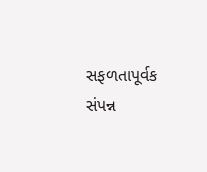સફળતાપૂર્વક સંપન્ન